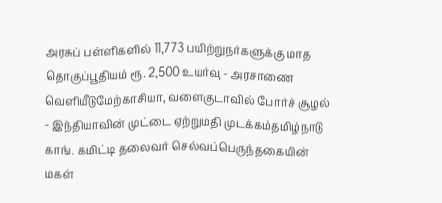அரசுப் பள்ளிகளில் 11,773 பயிற்றுநர்களுக்கு மாத தொகுப்பூதியம் ரூ. 2,500 உயர்வு - அரசாணை வெளியீடுமேற்காசியா, வளைகுடாவில் போர்ச் சூழல் - இந்தியாவின் முட்டை ஏற்றுமதி முடக்கம்தமிழ்நாடு காங். கமிட்டி தலைவர் செல்வப்பெருந்தகையின் மகள்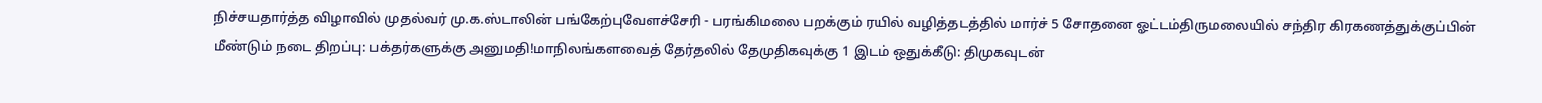நிச்சயதார்த்த விழாவில் முதல்வர் மு.க.ஸ்டாலின் பங்கேற்புவேளச்சேரி - பரங்கிமலை பறக்கும் ரயில் வழித்தடத்தில் மார்ச் 5 சோதனை ஓட்டம்திருமலையில் சந்திர கிரகணத்துக்குப்பின் மீண்டும் நடை திறப்பு: பக்தர்களுக்கு அனுமதி!மாநிலங்களவைத் தேர்தலில் தேமுதிகவுக்கு 1 இடம் ஒதுக்கீடு: திமுகவுடன்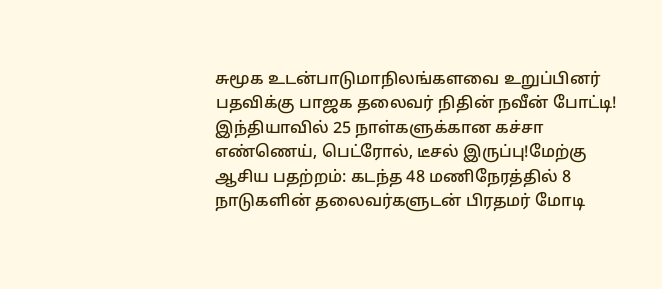சுமூக உடன்பாடுமாநிலங்களவை உறுப்பினர் பதவிக்கு பாஜக தலைவர் நிதின் நவீன் போட்டி! இந்தியாவில் 25 நாள்களுக்கான கச்சா எண்ணெய், பெட்ரோல், டீசல் இருப்பு!மேற்கு ஆசிய பதற்றம்: கடந்த 48 மணிநேரத்தில் 8 நாடுகளின் தலைவர்களுடன் பிரதமர் மோடி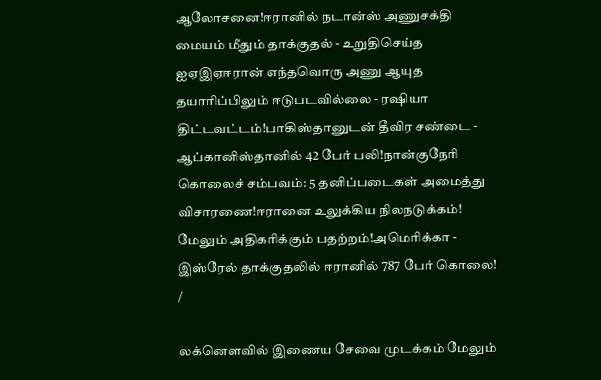ஆலோசனை!ஈரானில் நடான்ஸ் அணுசக்தி மையம் மீதும் தாக்குதல் - உறுதிசெய்த ஐஏஇஏஈரான் எந்தவொரு அணு ஆயுத தயாரிப்பிலும் ஈடுபடவில்லை - ரஷியா திட்டவட்டம்!பாகிஸ்தானுடன் தீவிர சண்டை - ஆப்கானிஸ்தானில் 42 பேர் பலி!நான்குநேரி கொலைச் சம்பவம்: 5 தனிப்படைகள் அமைத்து விசாரணை!ஈரானை உலுக்கிய நிலநடுக்கம்! மேலும் அதிகரிக்கும் பதற்றம்!அமெரிக்கா - இஸ்ரேல் தாக்குதலில் ஈரானில் 787 பேர் கொலை!
/

லக்னெளவில் இணைய சேவை முடக்கம் மேலும்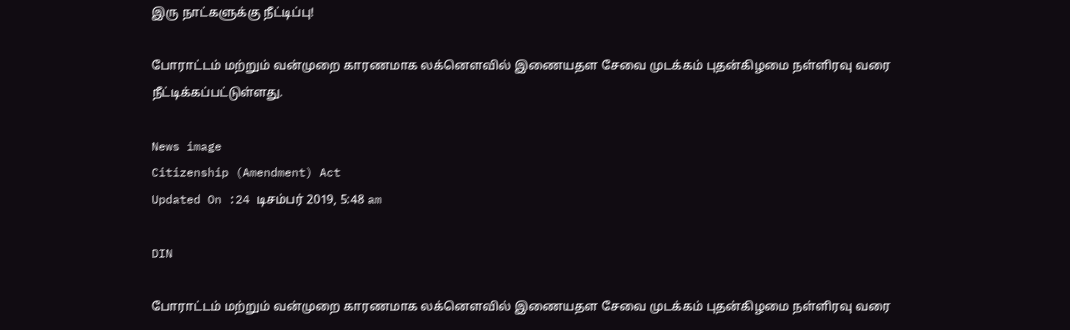இரு நாட்களுக்கு நீட்டிப்பு!

போராட்டம் மற்றும் வன்முறை காரணமாக லக்னெளவில் இணையதள சேவை முடக்கம் புதன்கிழமை நள்ளிரவு வரை நீட்டிக்கப்பட்டுள்ளது.

News image
Citizenship (Amendment) Act
Updated On :24 டிசம்பர் 2019, 5:48 am

DIN

போராட்டம் மற்றும் வன்முறை காரணமாக லக்னெளவில் இணையதள சேவை முடக்கம் புதன்கிழமை நள்ளிரவு வரை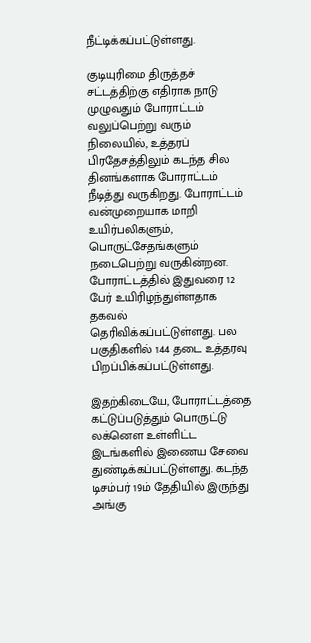நீட்டிக்கப்பட்டுள்ளது.

குடியுரிமை திருத்தச் சட்டத்திற்கு எதிராக நாடு முழுவதும் போராட்டம் வலுப்பெற்று வரும் நிலையில், உத்தரப் பிரதேசத்திலும் கடந்த சில தினங்களாக போராட்டம் நீடித்து வருகிறது. போராட்டம் வன்முறையாக மாறி உயிர்பலிகளும், பொருட்சேதங்களும் நடைபெற்று வருகின்றன. போராட்டத்தில் இதுவரை 12 பேர் உயிரிழந்துள்ளதாக தகவல் தெரிவிக்கப்பட்டுள்ளது. பல பகுதிகளில் 144 தடை உத்தரவு பிறப்பிக்கப்பட்டுள்ளது.

இதற்கிடையே, போராட்டத்தை கட்டுப்படுத்தும் பொருட்டு லக்னெள உள்ளிட்ட இடங்களில் இணைய சேவை துண்டிக்கப்பட்டுள்ளது. கடந்த டிசம்பர் 19ம் தேதியில் இருந்து அங்கு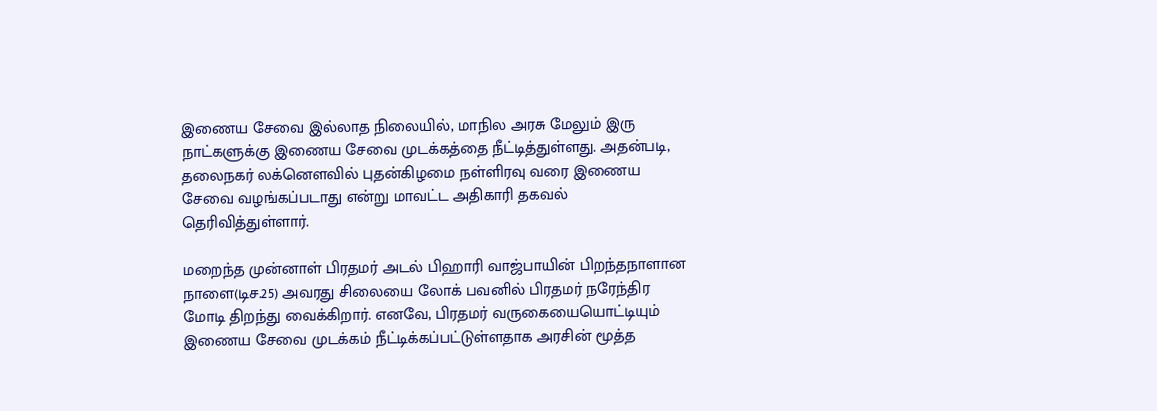இணைய சேவை இல்லாத நிலையில், மாநில அரசு மேலும் இரு நாட்களுக்கு இணைய சேவை முடக்கத்தை நீட்டித்துள்ளது. அதன்படி, தலைநகர் லக்னெளவில் புதன்கிழமை நள்ளிரவு வரை இணைய சேவை வழங்கப்படாது என்று மாவட்ட அதிகாரி தகவல் தெரிவித்துள்ளார்.

மறைந்த முன்னாள் பிரதமர் அடல் பிஹாரி வாஜ்பாயின் பிறந்தநாளான நாளை(டிச.25) அவரது சிலையை லோக் பவனில் பிரதமர் நரேந்திர மோடி திறந்து வைக்கிறார். எனவே, பிரதமர் வருகையையொட்டியும் இணைய சேவை முடக்கம் நீட்டிக்கப்பட்டுள்ளதாக அரசின் மூத்த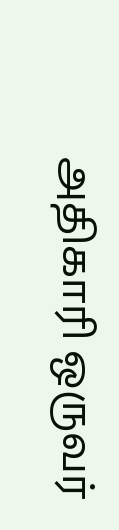அதிகாரி ஒருவர்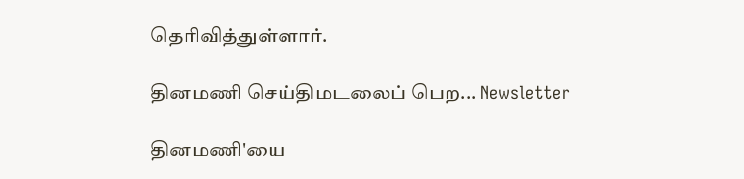தெரிவித்துள்ளார்.

தினமணி செய்திமடலைப் பெற... Newsletter

தினமணி'யை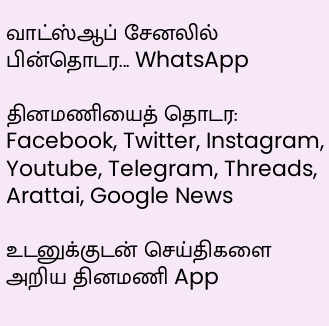வாட்ஸ்ஆப் சேனலில் பின்தொடர... WhatsApp

தினமணியைத் தொடர: Facebook, Twitter, Instagram, Youtube, Telegram, Threads, Arattai, Google News

உடனுக்குடன் செய்திகளை அறிய தினமணி App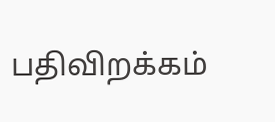பதிவிறக்கம்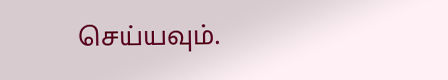செய்யவும்.